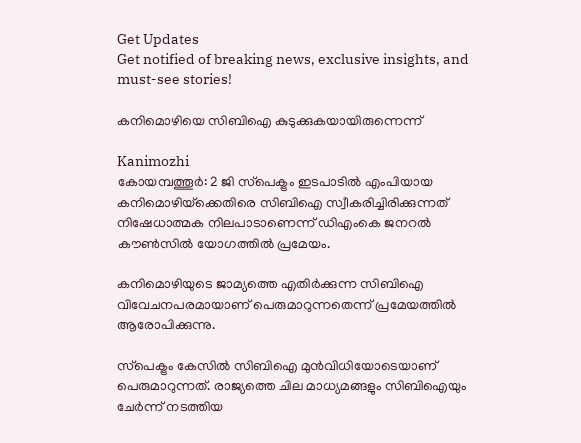Get Updates
Get notified of breaking news, exclusive insights, and must-see stories!

കനിമൊഴിയെ സിബിഐ കുടുക്കുകയായിരുന്നെന്ന്

Kanimozhi
കോയമ്പത്തൂര്‍: 2 ജി സ്‌പെക്ട്രം ഇടപാടില്‍ എംപിയായ കനിമൊഴിയ്‌ക്കെതിരെ സിബിഐ സ്വീകരിച്ചിരിക്കുന്നത് നിഷേധാത്മക നിലപാടാണെന്ന് ഡിഎംകെ ജനറല്‍ കൗണ്‍സില്‍ യോഗത്തില്‍ പ്രമേയം.

കനിമൊഴിയുടെ ജാമ്യത്തെ എതിര്‍ക്കുന്ന സിബിഐ വിവേചനപരമായാണ് പെരുമാറുന്നതെന്ന് പ്രമേയത്തില്‍ ആരോപിക്കുന്നു.

സ്‌പെക്ട്രം കേസില്‍ സിബിഐ മുന്‍വിധിയോടെയാണ് പെരുമാറുന്നത്. രാജ്യത്തെ ചില മാധ്യമങ്ങളും സിബിഐയും ചേര്‍ന്ന് നടത്തിയ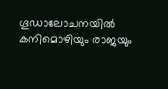ഗൂഡാലോചനയില്‍ കനിമൊഴിയും രാജയും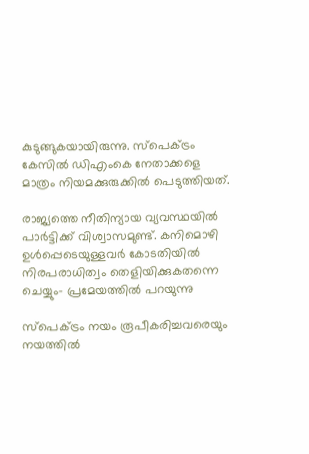കുടുങ്ങുകയായിരുന്നു. സ്‌പെക്ട്രം കേസില്‍ ഡിഎംകെ നേതാക്കളെ മാത്രം നിയമക്കുരുക്കില്‍ പെടുത്തിയത്.

രാജ്യത്തെ നീതിന്യായ വ്യവസ്ഥയില്‍ പാര്‍ട്ടിക്ക് വിശ്വാസമുണ്ട്. കനിമൊഴി ഉള്‍പ്പെടെയുള്ളവര്‍ കോടതിയില്‍ നിരപരാധിത്വം തെളിയിക്കുകതന്നെ ചെയ്യും- പ്രമേയത്തില്‍ പറയുന്നു

സ്‌പെക്ട്രം നയം രൂപീകരിച്ചവരെയും നയത്തില്‍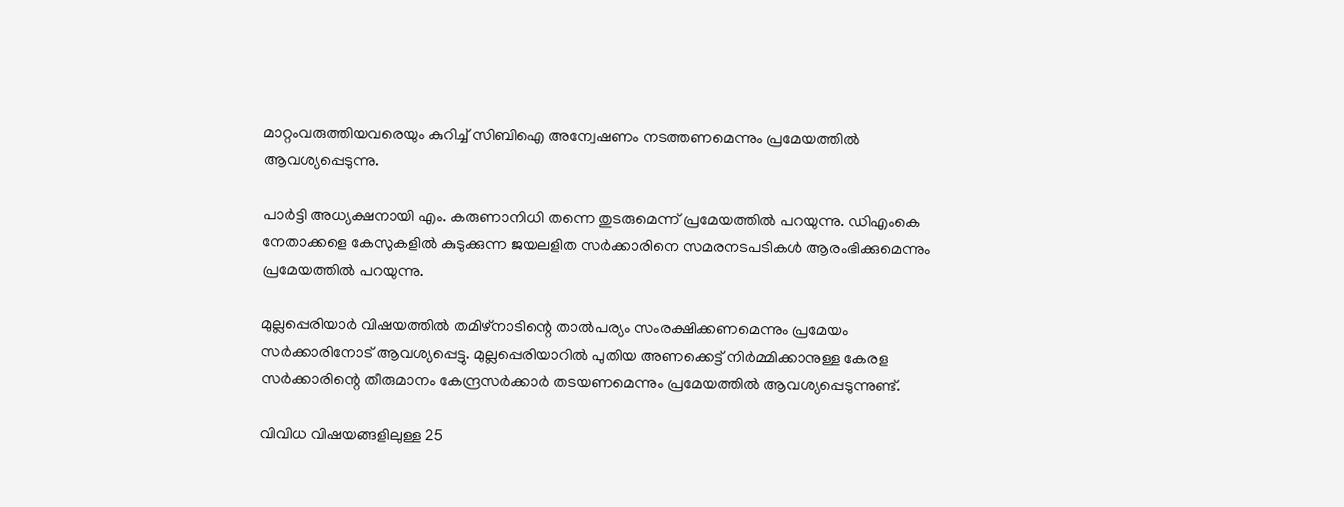മാറ്റംവരുത്തിയവരെയും കുറിച്ച് സിബിഐ അന്വേഷണം നടത്തണമെന്നും പ്രമേയത്തില്‍ ആവശ്യപ്പെടുന്നു.

പാര്‍ട്ടി അധ്യക്ഷനായി എം. കരുണാനിധി തന്നെ തുടരുമെന്ന് പ്രമേയത്തില്‍ പറയുന്നു. ഡിഎംകെ നേതാക്കളെ കേസുകളില്‍ കുടുക്കുന്ന ജയലളിത സര്‍ക്കാരിനെ സമരനടപടികള്‍ ആരംഭിക്കുമെന്നും പ്രമേയത്തില്‍ പറയുന്നു.

മുല്ലപ്പെരിയാര്‍ വിഷയത്തില്‍ തമിഴ്‌നാടിന്റെ താല്‍പര്യം സംരക്ഷിക്കണമെന്നും പ്രമേയം സര്‍ക്കാരിനോട് ആവശ്യപ്പെട്ടു. മുല്ലപ്പെരിയാറില്‍ പുതിയ അണക്കെട്ട് നിര്‍മ്മിക്കാനുള്ള കേരള സര്‍ക്കാരിന്റെ തീരുമാനം കേന്ദ്രസര്‍ക്കാര്‍ തടയണമെന്നും പ്രമേയത്തില്‍ ആവശ്യപ്പെടുന്നുണ്ട്.

വിവിധ വിഷയങ്ങളിലുള്ള 25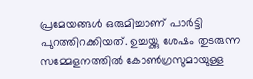പ്രമേയങ്ങള്‍ ഒരുമിച്ചാണ് പാര്‍ട്ടി പുറത്തിറക്കിയത്. ഉച്ചയ്ക്കു ശേഷം തുടരുന്ന സമ്മേളനത്തില്‍ കോണ്‍ഗ്രസുമായുള്ള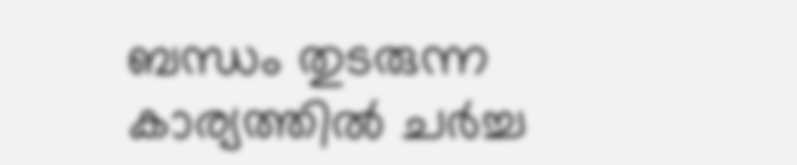ബന്ധം തുടരുന്ന കാര്യത്തില്‍ ചര്‍ച്ച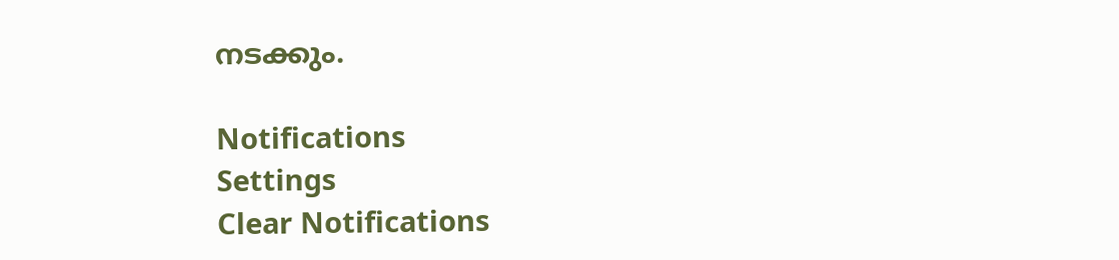നടക്കും.

Notifications
Settings
Clear Notifications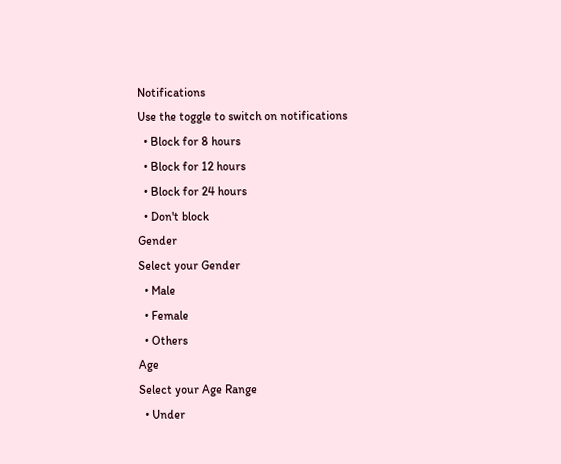Notifications
Use the toggle to switch on notifications
  • Block for 8 hours
  • Block for 12 hours
  • Block for 24 hours
  • Don't block
Gender
Select your Gender
  • Male
  • Female
  • Others
Age
Select your Age Range
  • Under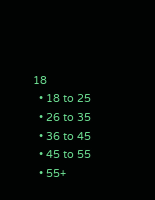18
  • 18 to 25
  • 26 to 35
  • 36 to 45
  • 45 to 55
  • 55+